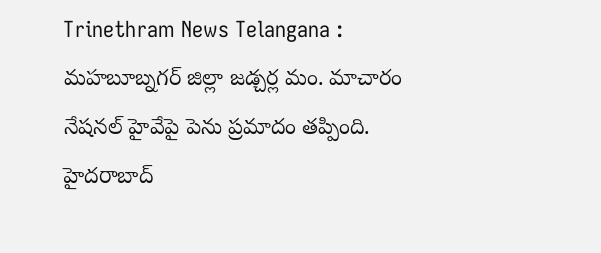Trinethram News Telangana : మహబూబ్నగర్ జిల్లా జడ్చర్ల మం. మాచారం నేషనల్ హైవేపై పెను ప్రమాదం తప్పింది. హైదరాబాద్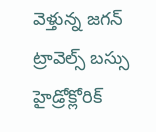వెళ్తున్న జగన్ ట్రావెల్స్ బస్సు హైడ్రోక్లోరిక్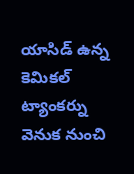యాసిడ్ ఉన్న కెమికల్ ట్యాంకర్ను వెనుక నుంచి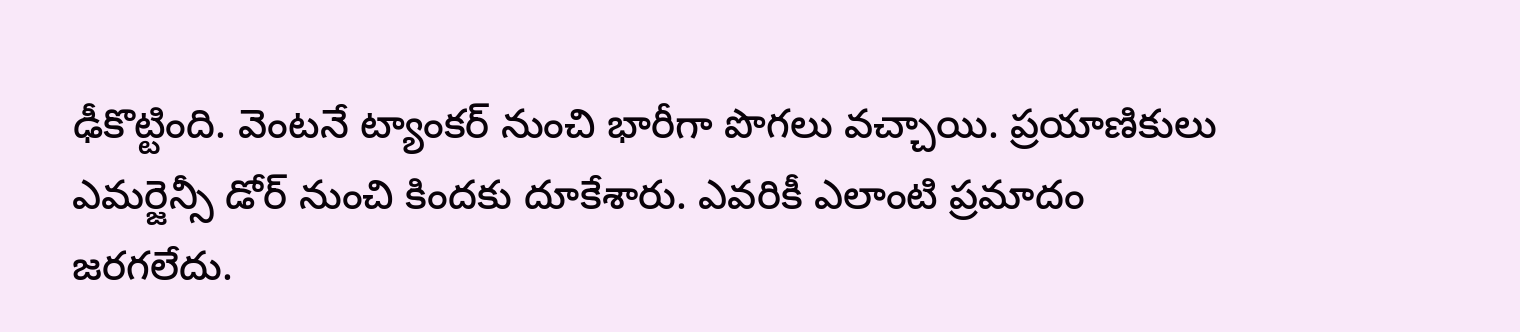ఢీకొట్టింది. వెంటనే ట్యాంకర్ నుంచి భారీగా పొగలు వచ్చాయి. ప్రయాణికులు ఎమర్జెన్సీ డోర్ నుంచి కిందకు దూకేశారు. ఎవరికీ ఎలాంటి ప్రమాదం జరగలేదు.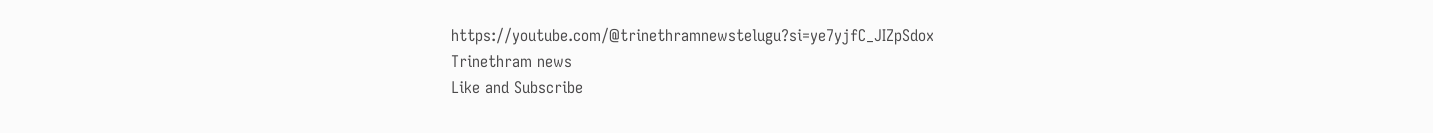https://youtube.com/@trinethramnewstelugu?si=ye7yjfC_JIZpSdox
Trinethram news
Like and Subscribe